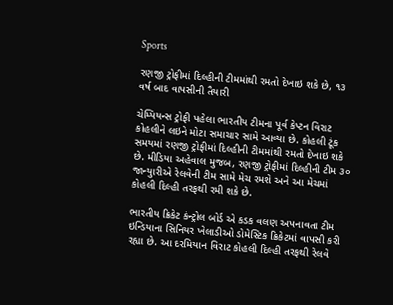Sports

રણજી ટ્રોફીમાં દિલ્હીની ટીમમાંથી રમતો દેખાઇ શકે છે, ૧૩ વર્ષ બાદ વાપસીની તૈયારી

ચેમ્પિયન્સ ટ્રોફી પહેલા ભારતીય ટીમના પૂર્વ કેપ્ટન વિરાટ કોહલીને લઇને મોટા સમાચાર સામે આવ્યા છે. કોહલી ટૂંક સમયમાં રણજી ટ્રોફીમાં દિલ્હીની ટીમમાંથી રમતો દેખાઇ શકે છે. મીડિયા અહેવાલ મુજબ, રણજી ટ્રોફીમાં દિલ્હીની ટીમ ૩૦ જાન્યુારીએ રેલવેની ટીમ સામે મેચ રમશે અને આ મેચમાં કોહલી દિલ્હી તરફથી રમી શકે છે.

ભારતીય ક્રિકેટ કંન્ટ્રોલ બોર્ડ એ કડક વલણ અપનાવતા ટીમ ઇન્ડિયાના સિનિયર ખેલાડીઓ ડોમેસ્ટિક ક્રિકેટમાં વાપસી કરી રહ્યા છે. આ દરમિયાન વિરાટ કોહલી દિલ્હી તરફથી રેલવે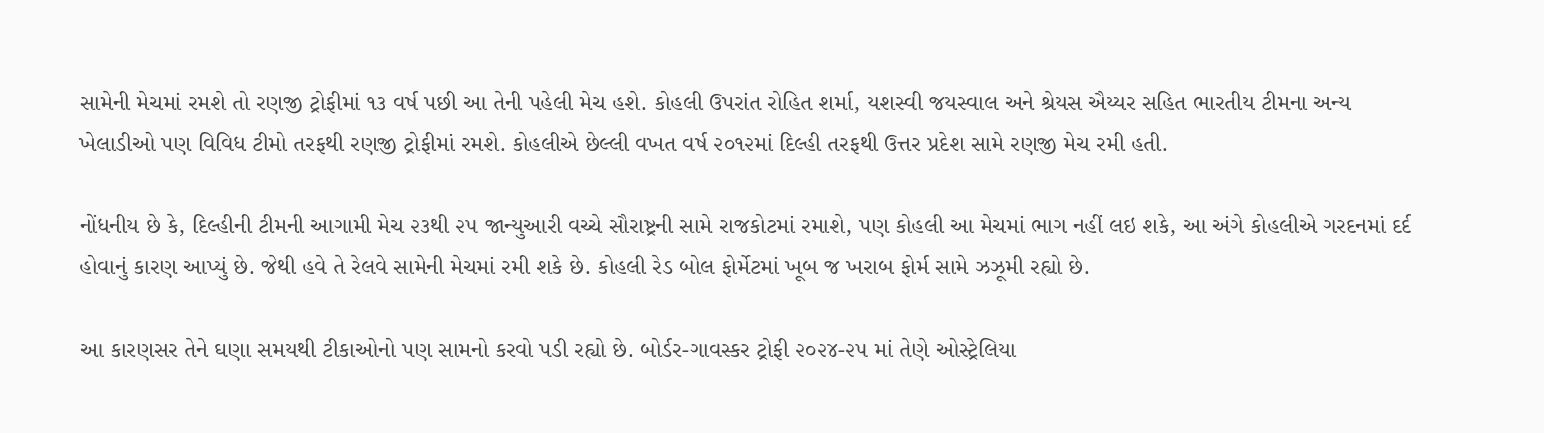સામેની મેચમાં રમશે તો રણજી ટ્રોફીમાં ૧૩ વર્ષ પછી આ તેની પહેલી મેચ હશે. કોહલી ઉપરાંત રોહિત શર્મા, યશસ્વી જયસ્વાલ અને શ્રેયસ ઐય્યર સહિત ભારતીય ટીમના અન્ય ખેલાડીઓ પણ વિવિધ ટીમો તરફથી રણજી ટ્રોફીમાં રમશે. કોહલીએ છેલ્લી વખત વર્ષ ૨૦૧૨માં દિલ્હી તરફથી ઉત્તર પ્રદેશ સામે રણજી મેચ રમી હતી.

નોંધનીય છે કે, દિલ્હીની ટીમની આગામી મેચ ૨૩થી ૨૫ જાન્યુઆરી વચ્ચે સૌરાષ્ટ્રની સામે રાજકોટમાં રમાશે, પણ કોહલી આ મેચમાં ભાગ નહીં લઇ શકે, આ અંગે કોહલીએ ગરદનમાં દર્દ હોવાનું કારણ આપ્યું છે. જેથી હવે તે રેલવે સામેની મેચમાં રમી શકે છે. કોહલી રેડ બોલ ફોર્મેટમાં ખૂબ જ ખરાબ ફોર્મ સામે ઝઝૂમી રહ્યો છે.

આ કારણસર તેને ઘણા સમયથી ટીકાઓનો પણ સામનો કરવો પડી રહ્યો છે. બોર્ડર-ગાવસ્કર ટ્રોફી ૨૦૨૪-૨૫ માં તેણે ઓસ્ટ્રેલિયા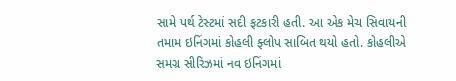સામે પર્થ ટેસ્ટમાં સદી ફટકારી હતી. આ એક મેચ સિવાયની તમામ ઇનિંગમાં કોહલી ફ્લોપ સાબિત થયો હતો. કોહલીએ સમગ્ર સીરિઝમાં નવ ઇનિંગમાં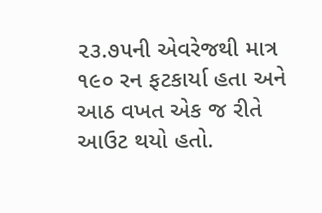૨૩.૭૫ની એવરેજથી માત્ર ૧૯૦ રન ફટકાર્યા હતા અને આઠ વખત એક જ રીતે આઉટ થયો હતો.